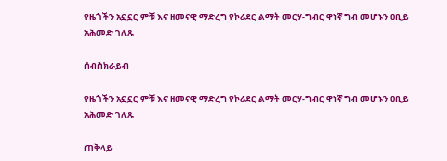የዜጎችን አኗኗር ምቹ እና ዘመናዊ ማድረግ የኮሪደር ልማት መርሃ-ግብር ዋነኛ ግብ መሆኑን ዐቢይ አሕመድ ገለጹ

ሰብስክራይብ

የዜጎችን አኗኗር ምቹ እና ዘመናዊ ማድረግ የኮሪደር ልማት መርሃ-ግብር ዋነኛ ግብ መሆኑን ዐቢይ አሕመድ ገለጹ

ጠቅላይ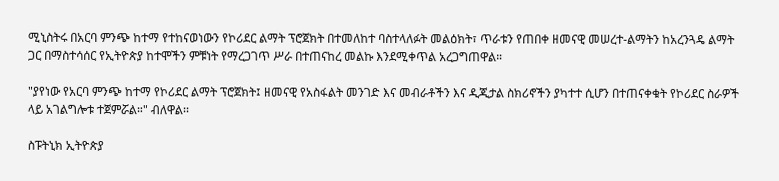ሚኒስትሩ በአርባ ምንጭ ከተማ የተከናወነውን የኮሪደር ልማት ፕሮጀክት በተመለከተ ባስተላለፉት መልዕክት፣ ጥራቱን የጠበቀ ዘመናዊ መሠረተ-ልማትን ከአረንጓዴ ልማት ጋር በማስተሳሰር የኢትዮጵያ ከተሞችን ምቹነት የማረጋገጥ ሥራ በተጠናከረ መልኩ እንደሚቀጥል አረጋግጠዋል።

"ያየነው የአርባ ምንጭ ከተማ የኮሪደር ልማት ፕሮጀክት፤ ዘመናዊ የአስፋልት መንገድ እና መብራቶችን እና ዲጂታል ስክሪኖችን ያካተተ ሲሆን በተጠናቀቁት የኮሪደር ስራዎች ላይ አገልግሎቱ ተጀምሯል።" ብለዋል፡፡

ስፑትኒክ ኢትዮጵያ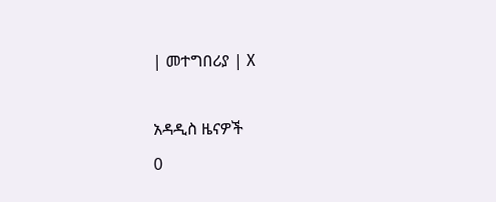| መተግበሪያ | X

አዳዲስ ዜናዎች
0